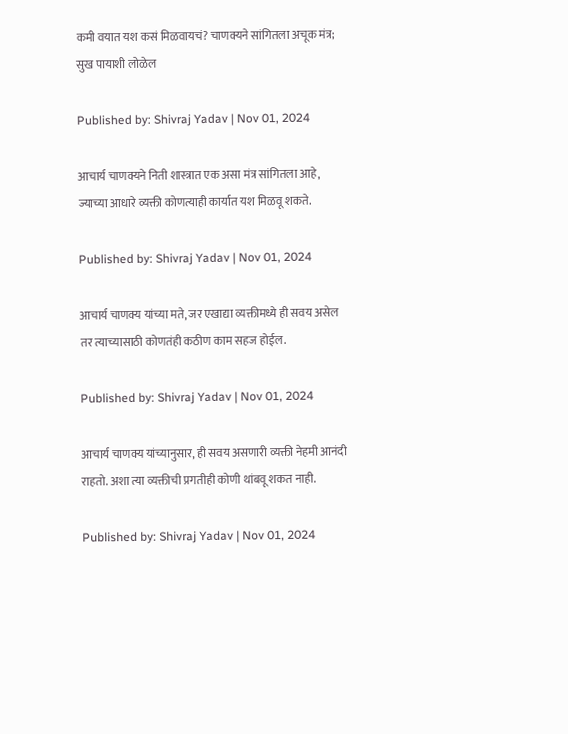कमी वयात यश कसं मिळवायचं? चाणक्यने सांगितला अचूक मंत्र; सुख पायाशी लोळेल

Published by: Shivraj Yadav | Nov 01, 2024

आचार्य चाणक्यने निती शास्त्रात एक असा मंत्र सांगितला आहे, ज्याच्या आधारे व्यक्ती कोणत्याही कार्यात यश मिळवू शकते.

Published by: Shivraj Yadav | Nov 01, 2024

आचार्य चाणक्य यांच्या मते, जर एखाद्या व्यक्तीमध्ये ही सवय असेल तर त्याच्यासाठी कोणतंही कठीण काम सहज होईल.

Published by: Shivraj Yadav | Nov 01, 2024

आचार्य चाणक्य यांच्यानुसार, ही सवय असणारी व्यक्ती नेहमी आनंदी राहतो. अशा त्या व्यक्तीची प्रगतीही कोणी थांबवू शकत नाही.

Published by: Shivraj Yadav | Nov 01, 2024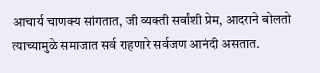आचार्य चाणक्य सांगतात, जी व्यक्ती सर्वांशी प्रेम, आदराने बोलतो त्याच्यामुळे समाजात सर्व राहणारे सर्वजण आनंदी असतात.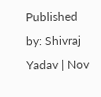Published by: Shivraj Yadav | Nov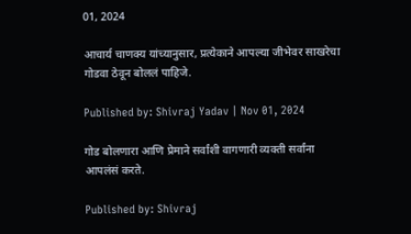01, 2024

आचार्य चाणक्य यांच्यानुसार, प्रत्येकाने आपल्या जीभेवर साखरेचा गोडवा ठेवून बोललं पाहिजे.

Published by: Shivraj Yadav | Nov 01, 2024

गोड बोलणारा आणि प्रेमाने सर्वांशी वागणारी व्यक्ती सर्वांना आपलंसं करते.

Published by: Shivraj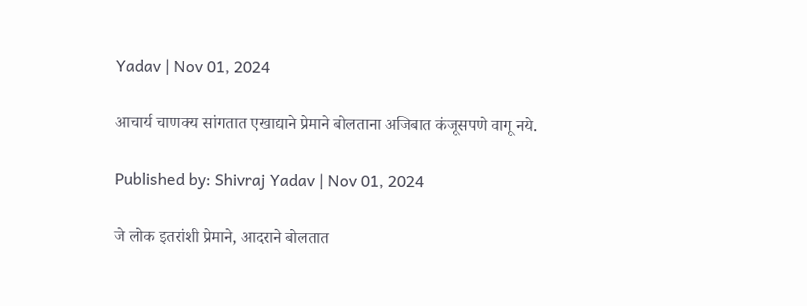Yadav | Nov 01, 2024

आचार्य चाणक्य सांगतात एखाद्याने प्रेमाने बोलताना अजिबात कंजूसपणे वागू नये.

Published by: Shivraj Yadav | Nov 01, 2024

जे लोक इतरांशी प्रेमाने, आदराने बोलतात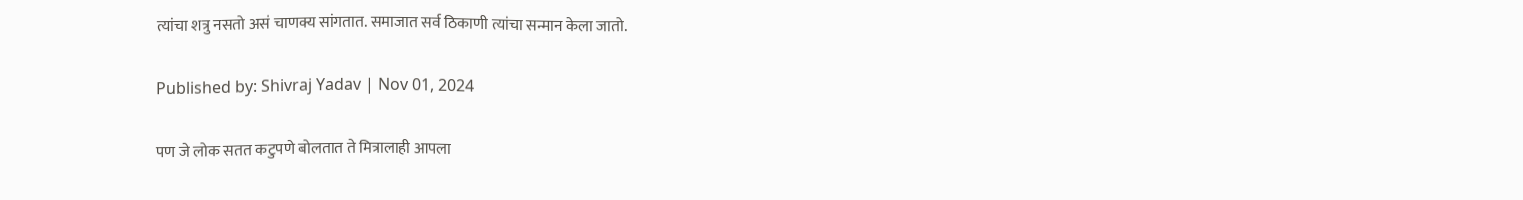त्यांचा शत्रु नसतो असं चाणक्य सांगतात. समाजात सर्व ठिकाणी त्यांचा सन्मान केला जातो.

Published by: Shivraj Yadav | Nov 01, 2024

पण जे लोक सतत कटुपणे बोलतात ते मित्रालाही आपला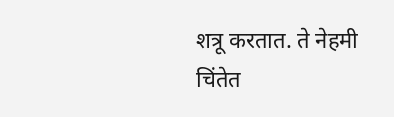शत्रू करतात. ते नेहमी चिंतेत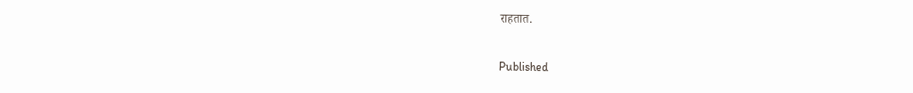राहतात.

Published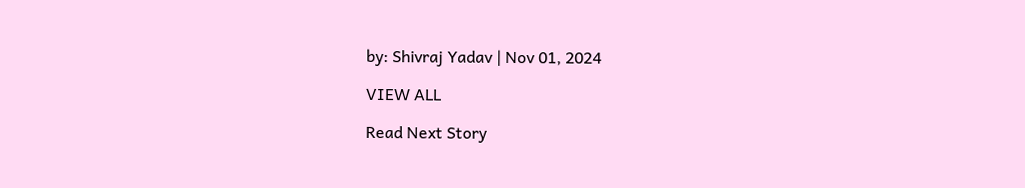by: Shivraj Yadav | Nov 01, 2024

VIEW ALL

Read Next Story